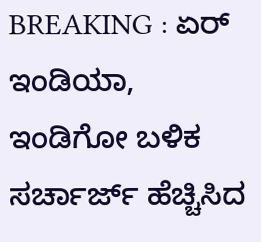BREAKING : ಏರ್ ಇಂಡಿಯಾ, ಇಂಡಿಗೋ ಬಳಿಕ ಸರ್ಚಾರ್ಜ್ ಹೆಚ್ಚಿಸಿದ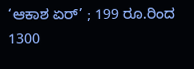‘ಆಕಾಶ ಏರ್’ ; 199 ರೂ.ರಿಂದ 1300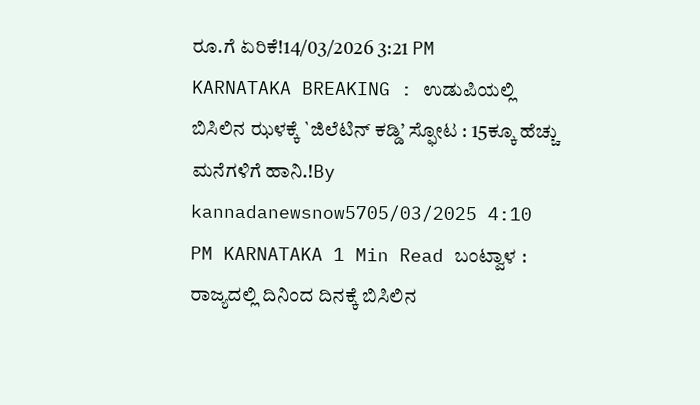ರೂ.ಗೆ ಏರಿಕೆ!14/03/2026 3:21 PM
KARNATAKA BREAKING : ಉಡುಪಿಯಲ್ಲಿ ಬಿಸಿಲಿನ ಝಳಕ್ಕೆ `ಜಿಲೆಟಿನ್ ಕಡ್ಡಿ’ ಸ್ಫೋಟ : 15ಕ್ಕೂ ಹೆಚ್ಚು ಮನೆಗಳಿಗೆ ಹಾನಿ.!By kannadanewsnow5705/03/2025 4:10 PM KARNATAKA 1 Min Read ಬಂಟ್ವಾಳ : ರಾಜ್ಯದಲ್ಲಿ ದಿನಿಂದ ದಿನಕ್ಕೆ ಬಿಸಿಲಿನ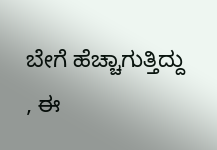ಬೇಗೆ ಹೆಚ್ಚಾಗುತ್ತಿದ್ದು , ಈ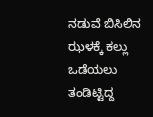ನಡುವೆ ಬಿಸಿಲಿನ ಝಳಕ್ಕೆ ಕಲ್ಲು ಒಡೆಯಲು ತಂಡಿಟ್ಟಿದ್ದ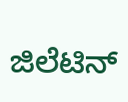ಜಿಲೆಟಿನ್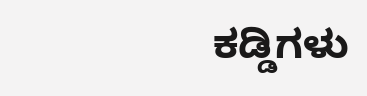ಕಡ್ಡಿಗಳು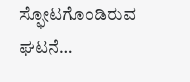ಸ್ಫೋಟಗೊಂಡಿರುವ ಘಟನೆ…